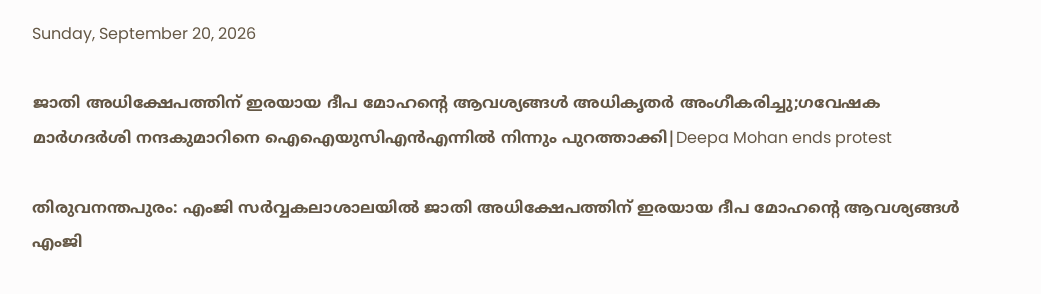Sunday, September 20, 2026

ജാതി അധിക്ഷേപത്തിന് ഇരയായ ദീപ മോഹന്റെ ആവശ്യങ്ങൾ അധികൃതർ അംഗീകരിച്ചു;ഗവേഷക മാർഗദർശി നന്ദകുമാറിനെ ഐഐയുസിഎൻഎന്നിൽ നിന്നും പുറത്താക്കി|Deepa Mohan ends protest

തിരുവനന്തപുരം: എംജി സർവ്വകലാശാലയിൽ ജാതി അധിക്ഷേപത്തിന് ഇരയായ ദീപ മോഹന്റെ ആവശ്യങ്ങൾ എംജി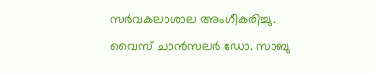സർവകലാശാല അംഗീകരിച്ചു. വൈസ് ചാൻസലർ ഡോ. സാബു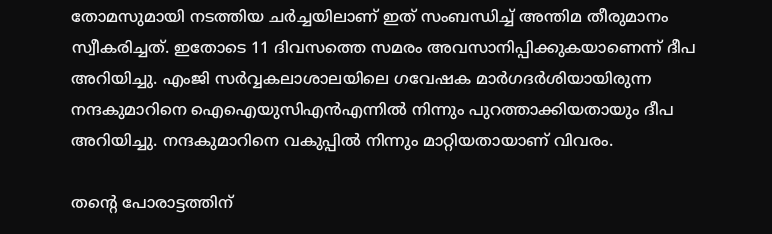തോമസുമായി നടത്തിയ ചർച്ചയിലാണ് ഇത് സംബന്ധിച്ച് അന്തിമ തീരുമാനം സ്വീകരിച്ചത്. ഇതോടെ 11 ദിവസത്തെ സമരം അവസാനിപ്പിക്കുകയാണെന്ന് ദീപ അറിയിച്ചു. എംജി സർവ്വകലാശാലയിലെ ഗവേഷക മാർഗദർശിയായിരുന്ന നന്ദകുമാറിനെ ഐഐയുസിഎൻഎന്നിൽ നിന്നും പുറത്താക്കിയതായും ദീപ അറിയിച്ചു. നന്ദകുമാറിനെ വകുപ്പിൽ നിന്നും മാറ്റിയതായാണ് വിവരം.

തന്റെ പോരാട്ടത്തിന്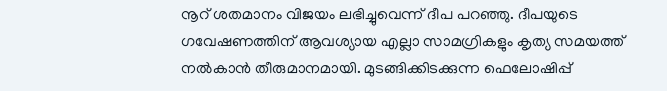നൂറ് ശതമാനം വിജയം ലഭിച്ചുവെന്ന് ദീപ പറഞ്ഞു. ദീപയുടെ ഗവേഷണത്തിന് ആവശ്യായ എല്ലാ സാമഗ്രികളും കൃത്യ സമയത്ത് നൽകാൻ തീരുമാനമായി. മുടങ്ങിക്കിടക്കുന്ന ഫെലോഷിപ്പ്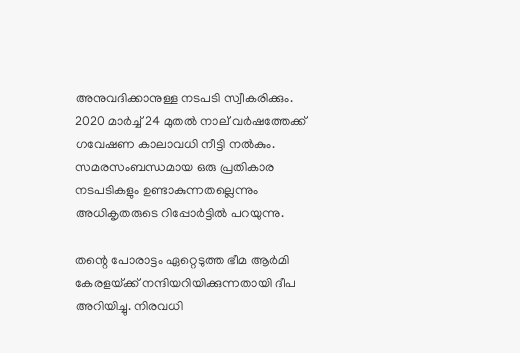അനുവദിക്കാനുള്ള നടപടി സ്വീകരിക്കും. 2020 മാർച്ച് 24 മുതൽ നാല് വർഷത്തേക്ക് ഗവേഷണ കാലാവധി നീട്ടി നൽകും. സമരസംബന്ധമായ ഒരു പ്രതികാര നടപടികളും ഉണ്ടാകുന്നതല്ലെന്നും അധികൃതരുടെ റിപ്പോർട്ടിൽ പറയുന്നു.

തന്റെ പോരാട്ടം ഏറ്റെടുത്ത ഭീമ ആർമി കേരളയ്‌ക്ക് നന്ദിയറിയിക്കുന്നതായി ദീപ അറിയിച്ചു. നിരവധി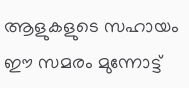ആളുകളുടെ സഹായം ഈ സമരം മുന്നോട്ട്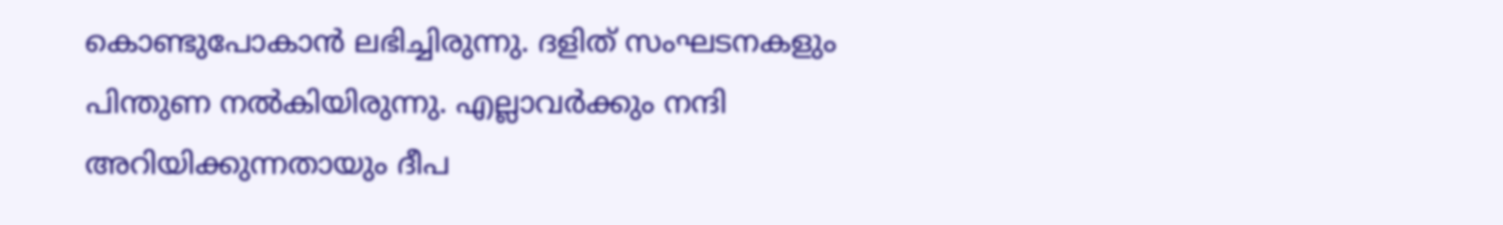കൊണ്ടുപോകാൻ ലഭിച്ചിരുന്നു. ദളിത് സംഘടനകളും പിന്തുണ നൽകിയിരുന്നു. എല്ലാവർക്കും നന്ദി അറിയിക്കുന്നതായും ദീപ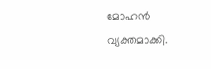മോഹൻ വ്യക്തമാക്കി.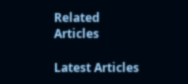Related Articles

Latest Articles